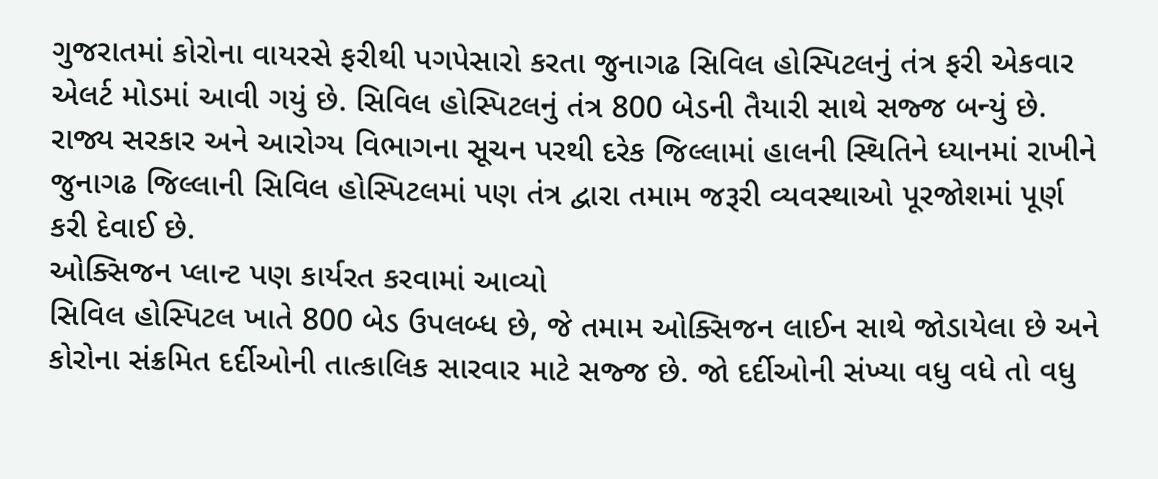ગુજરાતમાં કોરોના વાયરસે ફરીથી પગપેસારો કરતા જુનાગઢ સિવિલ હોસ્પિટલનું તંત્ર ફરી એકવાર એલર્ટ મોડમાં આવી ગયું છે. સિવિલ હોસ્પિટલનું તંત્ર 800 બેડની તૈયારી સાથે સજ્જ બન્યું છે. રાજ્ય સરકાર અને આરોગ્ય વિભાગના સૂચન પરથી દરેક જિલ્લામાં હાલની સ્થિતિને ધ્યાનમાં રાખીને જુનાગઢ જિલ્લાની સિવિલ હોસ્પિટલમાં પણ તંત્ર દ્વારા તમામ જરૂરી વ્યવસ્થાઓ પૂરજોશમાં પૂર્ણ કરી દેવાઈ છે.
ઓક્સિજન પ્લાન્ટ પણ કાર્યરત કરવામાં આવ્યો
સિવિલ હોસ્પિટલ ખાતે 800 બેડ ઉપલબ્ધ છે, જે તમામ ઓક્સિજન લાઈન સાથે જોડાયેલા છે અને કોરોના સંક્રમિત દર્દીઓની તાત્કાલિક સારવાર માટે સજ્જ છે. જો દર્દીઓની સંખ્યા વધુ વધે તો વધુ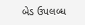બેડ ઉપલબ્ધ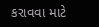કરાવવા માટે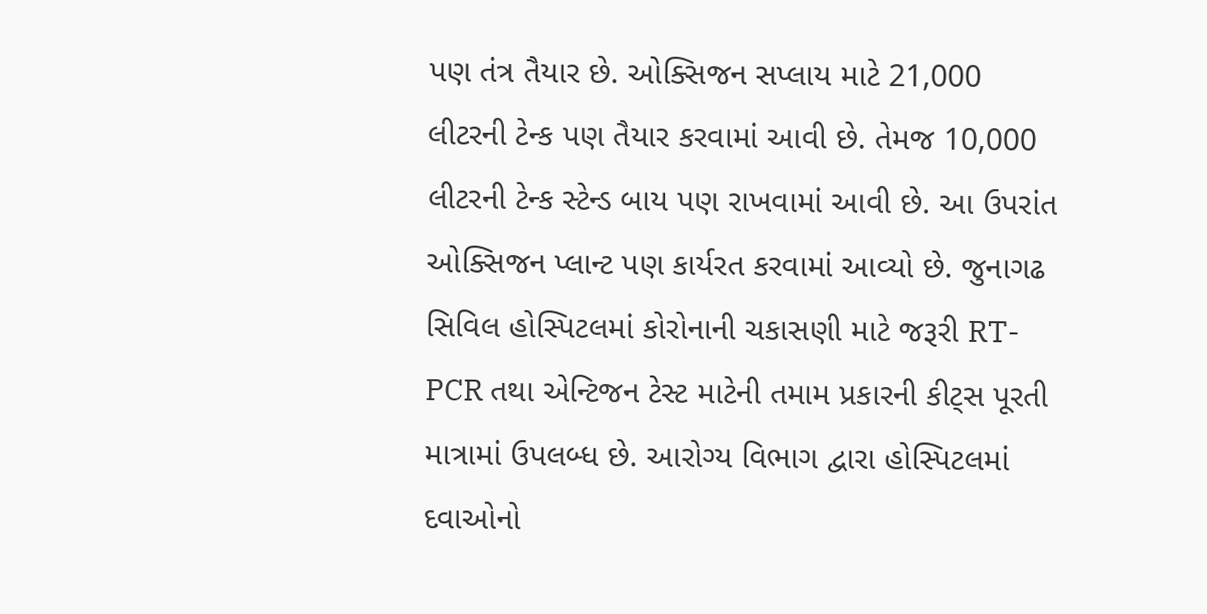પણ તંત્ર તૈયાર છે. ઓક્સિજન સપ્લાય માટે 21,000 લીટરની ટેન્ક પણ તૈયાર કરવામાં આવી છે. તેમજ 10,000 લીટરની ટેન્ક સ્ટેન્ડ બાય પણ રાખવામાં આવી છે. આ ઉપરાંત ઓક્સિજન પ્લાન્ટ પણ કાર્યરત કરવામાં આવ્યો છે. જુનાગઢ સિવિલ હોસ્પિટલમાં કોરોનાની ચકાસણી માટે જરૂરી RT-PCR તથા એન્ટિજન ટેસ્ટ માટેની તમામ પ્રકારની કીટ્સ પૂરતી માત્રામાં ઉપલબ્ધ છે. આરોગ્ય વિભાગ દ્વારા હોસ્પિટલમાં દવાઓનો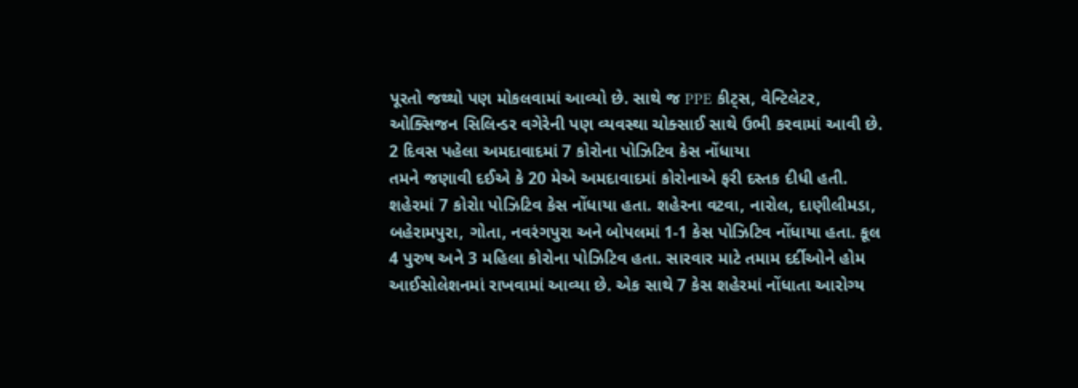પૂરતો જથ્થો પણ મોકલવામાં આવ્યો છે. સાથે જ PPE કીટ્સ, વેન્ટિલેટર, ઓક્સિજન સિલિન્ડર વગેરેની પણ વ્યવસ્થા ચોક્સાઈ સાથે ઉભી કરવામાં આવી છે.
2 દિવસ પહેલા અમદાવાદમાં 7 કોરોના પોઝિટિવ કેસ નોંધાયા
તમને જણાવી દઈએ કે 20 મેએ અમદાવાદમાં કોરોનાએ ફરી દસ્તક દીધી હતી. શહેરમાં 7 કોરોા પોઝિટિવ કેસ નોંધાયા હતા. શહેરના વટવા, નારોલ, દાણીલીમડા, બહેરામપુરા, ગોતા, નવરંગપુરા અને બોપલમાં 1-1 કેસ પોઝિટિવ નોંધાયા હતા. કૂલ 4 પુરુષ અને 3 મહિલા કોરોના પોઝિટિવ હતા. સારવાર માટે તમામ દર્દીઓને હોમ આઈસોલેશનમાં રાખવામાં આવ્યા છે. એક સાથે 7 કેસ શહેરમાં નોંધાતા આરોગ્ય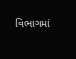વિભાગમાં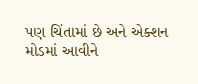પણ ચિંતામાં છે અને એક્શન મોડમાં આવીને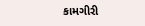કામગીરી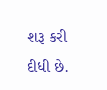શરૂ કરી દીધી છે.